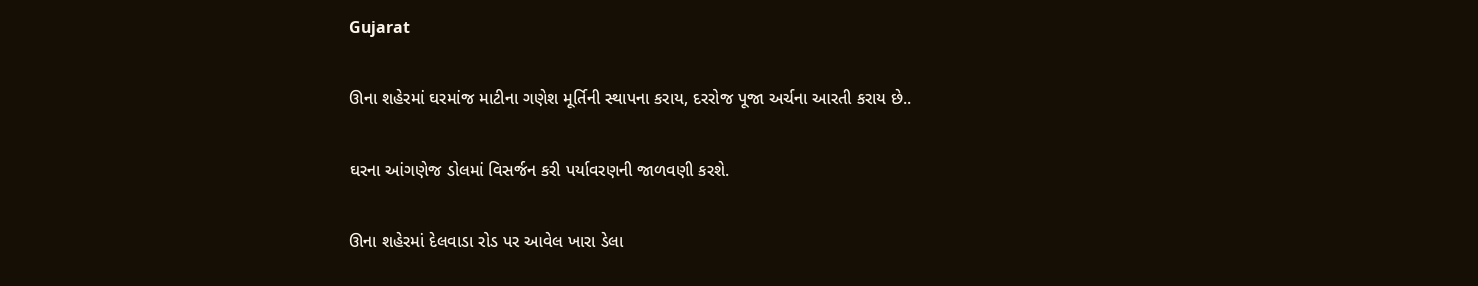Gujarat

ઊના શહેરમાં ઘરમાંજ માટીના ગણેશ મૂર્તિની સ્થાપના કરાય, દરરોજ પૂજા અર્ચના આરતી કરાય છે..

ઘરના આંગણેજ ડોલમાં વિસર્જન કરી પર્યાવરણની જાળવણી કરશે.

ઊના શહેરમાં દેલવાડા રોડ પર આવેલ ખારા ડેલા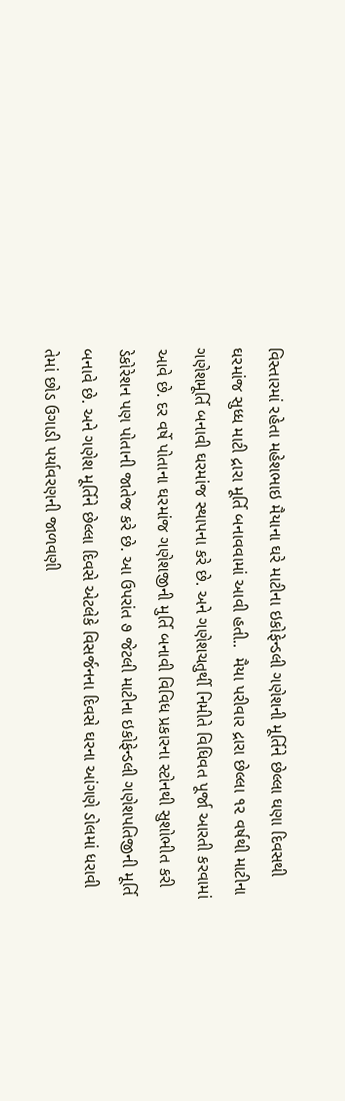વિસ્તારમાં રહેતા મહેશભાઇ મૈયાના ઘરે માટીના ઇકોફેન્ડલી ગણેશની મૂર્તિને છેલ્લા ઘણા દિવસથી ઘરમાંજ સુધ્ધ માટી દ્રારા મૂર્તિ બનાવવામાં આવી હતી..  મૈયા પરીવાર દ્રારા છેલ્લા ૧૨ વર્ષથી માટીના ગણેશમૂર્તિ બનાવી ઘરમાંજ સ્થાપના કરે છે. અને ગણેશચતુર્થી નિમીતે વિધિવત પૂર્જા આરતી કરવામાં આવે છે. દર વર્ષે પોતાના ઘરમાંજ ગણેશજીની મુર્તિ બનાવી વિવિધ પ્રકારના સ્ટોનથી સુશોભીત કરી ડેકોરેશન પણ પોતાની જાતેજ કરે છે. આ ઉપરાંત ૭ જેટલી માટીના ઇકોફેન્ડલી ગણેશપતિજીની મૂર્તિ બનાવે છે. અને ગણેશ મૂર્તિને છેલ્લા દિવસે એટલેકે વિસર્જનના દિવસે ઘરના આંગણે ડોલમાં ધરાવી તેમાં છોડ ઉગાડી પર્યાવરણની જાળવણી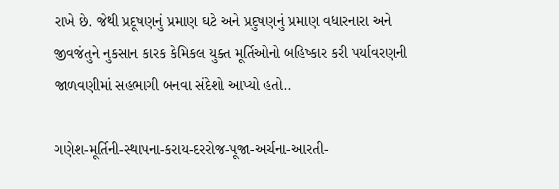રાખે છે. જેથી પ્રદૂષણનું પ્રમાણ ઘટે અને પ્રદુષણનું પ્રમાણ વધારનારા અને  જીવજંતુને નુકસાન કારક કેમિકલ યુક્ત મૂર્તિઓનો બહિષ્કાર કરી પર્યાવરણની જાળવણીમાં સહભાગી બનવા સંદેશો આપ્યો હતો..

ગણેશ-મૂર્તિની-સ્થાપના-કરાય-દરરોજ-પૂજા-અર્ચના-આરતી-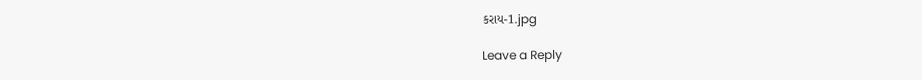કરાય-1.jpg

Leave a Reply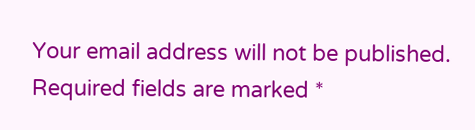Your email address will not be published. Required fields are marked *